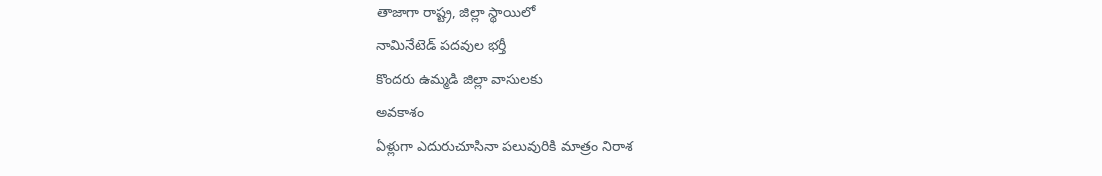తాజాగా రాష్ట్ర, జిల్లా స్థాయిలో
నామినేటెడ్ పదవుల భర్తీ
కొందరు ఉమ్మడి జిల్లా వాసులకు
అవకాశం
ఏళ్లుగా ఎదురుచూసినా పలువురికి మాత్రం నిరాశ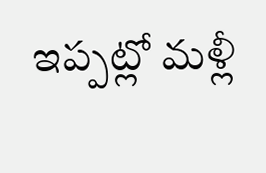ఇప్పట్లో మళ్లీ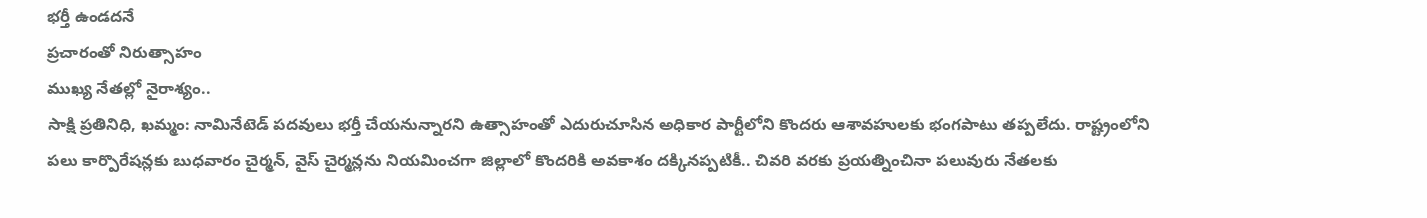భర్తీ ఉండదనే
ప్రచారంతో నిరుత్సాహం
ముఖ్య నేతల్లో నైరాశ్యం..
సాక్షి ప్రతినిధి, ఖమ్మం: నామినేటెడ్ పదవులు భర్తీ చేయనున్నారని ఉత్సాహంతో ఎదురుచూసిన అధికార పార్టీలోని కొందరు ఆశావహులకు భంగపాటు తప్పలేదు. రాష్ట్రంలోని పలు కార్పొరేషన్లకు బుధవారం చైర్మన్, వైస్ చైర్మన్లను నియమించగా జిల్లాలో కొందరికి అవకాశం దక్కినప్పటికీ.. చివరి వరకు ప్రయత్నించినా పలువురు నేతలకు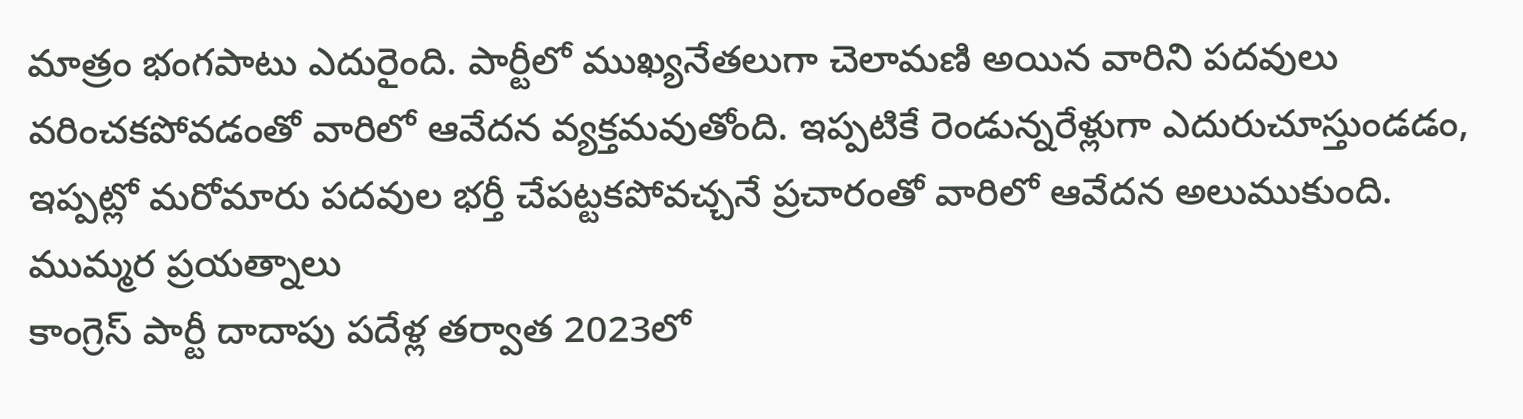మాత్రం భంగపాటు ఎదురైంది. పార్టీలో ముఖ్యనేతలుగా చెలామణి అయిన వారిని పదవులు వరించకపోవడంతో వారిలో ఆవేదన వ్యక్తమవుతోంది. ఇప్పటికే రెండున్నరేళ్లుగా ఎదురుచూస్తుండడం, ఇప్పట్లో మరోమారు పదవుల భర్తీ చేపట్టకపోవచ్చనే ప్రచారంతో వారిలో ఆవేదన అలుముకుంది.
ముమ్మర ప్రయత్నాలు
కాంగ్రెస్ పార్టీ దాదాపు పదేళ్ల తర్వాత 2023లో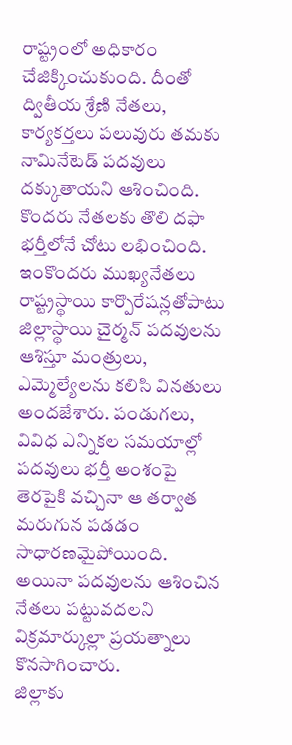రాష్ట్రంలో అధికారం చేజిక్కించుకుంది. దీంతో ద్వితీయ శ్రేణి నేతలు, కార్యకర్తలు పలువురు తమకు నామినేటెడ్ పదవులు దక్కుతాయని ఆశించింది. కొందరు నేతలకు తొలి దఫా భర్తీలోనే చోటు లభించింది. ఇంకొందరు ముఖ్యనేతలు రాష్ట్రస్థాయి కార్పొరేషన్లతోపాటు జిల్లాస్థాయి చైర్మన్ పదవులను ఆశిస్తూ మంత్రులు, ఎమ్మెల్యేలను కలిసి వినతులు అందజేశారు. పండుగలు, వివిధ ఎన్నికల సమయాల్లో పదవులు భర్తీ అంశంపై తెరపైకి వచ్చినా ఆ తర్వాత మరుగున పడడం సాధారణమైపోయింది. అయినా పదవులను ఆశించిన నేతలు పట్టువదలని విక్రమార్కుల్లా ప్రయత్నాలు కొనసాగించారు.
జిల్లాకు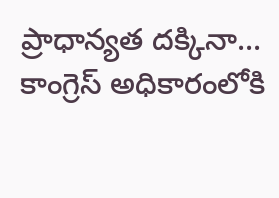ప్రాధాన్యత దక్కినా...
కాంగ్రెస్ అధికారంలోకి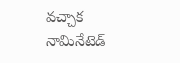వచ్చాక నామినేటెడ్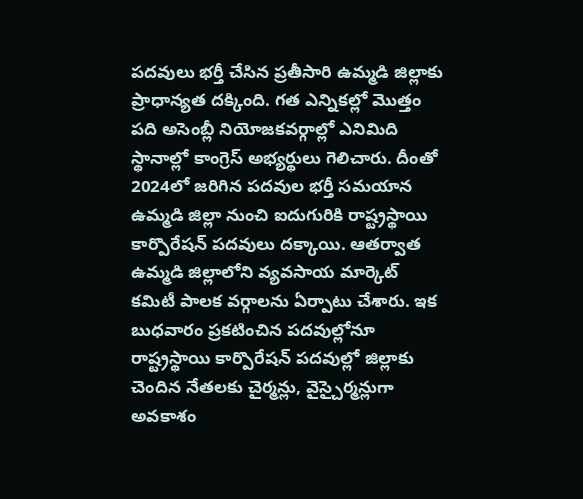పదవులు భర్తీ చేసిన ప్రతీసారి ఉమ్మడి జిల్లాకు ప్రాధాన్యత దక్కింది. గత ఎన్నికల్లో మొత్తం పది అసెంబ్లీ నియోజకవర్గాల్లో ఎనిమిది స్థానాల్లో కాంగ్రెస్ అభ్యర్థులు గెలిచారు. దీంతో 2024లో జరిగిన పదవుల భర్తీ సమయాన ఉమ్మడి జిల్లా నుంచి ఐదుగురికి రాష్ట్రస్థాయి కార్పొరేషన్ పదవులు దక్కాయి. ఆతర్వాత ఉమ్మడి జిల్లాలోని వ్యవసాయ మార్కెట్ కమిటీ పాలక వర్గాలను ఏర్పాటు చేశారు. ఇక బుధవారం ప్రకటించిన పదవుల్లోనూ రాష్ట్రస్థాయి కార్పొరేషన్ పదవుల్లో జిల్లాకు చెందిన నేతలకు చైర్మన్లు, వైస్చైర్మన్లుగా అవకాశం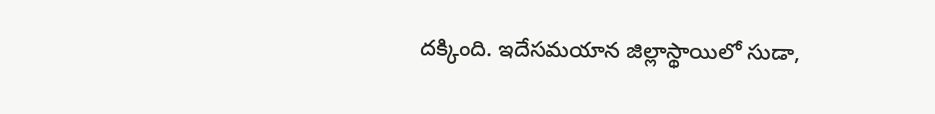దక్కింది. ఇదేసమయాన జిల్లాస్థాయిలో సుడా,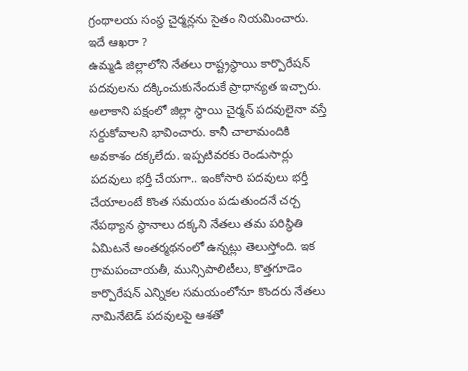గ్రంథాలయ సంస్థ చైర్మన్లను సైతం నియమించారు.
ఇదే ఆఖరా ?
ఉమ్మడి జిల్లాలోని నేతలు రాష్ట్రస్థాయి కార్పొరేషన్ పదవులను దక్కించుకునేందుకే ప్రాధాన్యత ఇచ్చారు. అలాకాని పక్షంలో జిల్లా స్థాయి చైర్మన్ పదవులైనా వస్తే సర్దుకోవాలని భావించారు. కానీ చాలామందికి అవకాశం దక్కలేదు. ఇప్పటివరకు రెండుసార్లు పదవులు భర్తీ చేయగా.. ఇంకోసారి పదవులు భర్తీ చేయాలంటే కొంత సమయం పడుతుందనే చర్చ నేపథ్యాన స్థానాలు దక్కని నేతలు తమ పరిస్థితి ఏమిటనే అంతర్మథనంలో ఉన్నట్లు తెలుస్తోంది. ఇక గ్రామపంచాయతీ, మున్సిపాలిటీలు, కొత్తగూడెం కార్పొరేషన్ ఎన్నికల సమయంలోనూ కొందరు నేతలు నామినేటెడ్ పదవులపై ఆశతో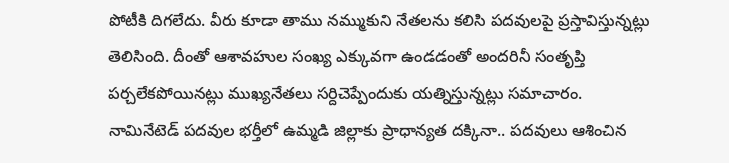పోటీకి దిగలేదు. వీరు కూడా తాము నమ్ముకుని నేతలను కలిసి పదవులపై ప్రస్తావిస్తున్నట్లు తెలిసింది. దీంతో ఆశావహుల సంఖ్య ఎక్కువగా ఉండడంతో అందరినీ సంతృప్తి పర్చలేకపోయినట్లు ముఖ్యనేతలు సర్దిచెప్పేందుకు యత్నిస్తున్నట్లు సమాచారం.
నామినేటెడ్ పదవుల భర్తీలో ఉమ్మడి జిల్లాకు ప్రాధాన్యత దక్కినా.. పదవులు ఆశించిన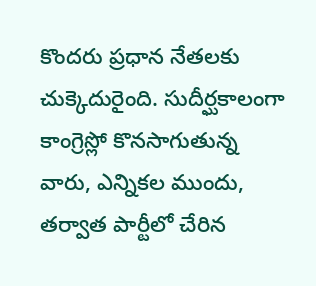కొందరు ప్రధాన నేతలకు చుక్కెదురైంది. సుదీర్ఘకాలంగా కాంగ్రెస్లో కొనసాగుతున్న వారు, ఎన్నికల ముందు, తర్వాత పార్టీలో చేరిన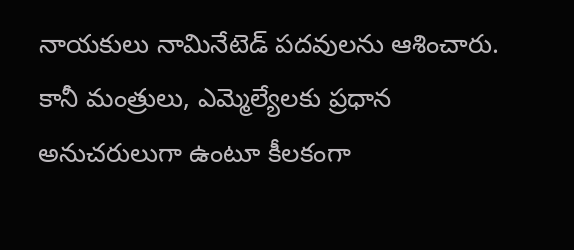నాయకులు నామినేటెడ్ పదవులను ఆశించారు. కానీ మంత్రులు, ఎమ్మెల్యేలకు ప్రధాన అనుచరులుగా ఉంటూ కీలకంగా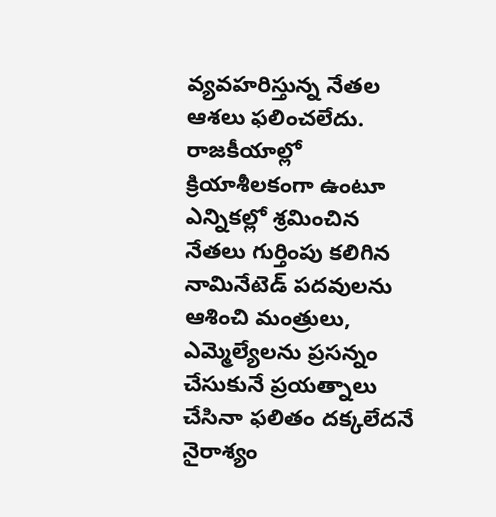వ్యవహరిస్తున్న నేతల ఆశలు ఫలించలేదు. రాజకీయాల్లో క్రియాశీలకంగా ఉంటూ ఎన్నికల్లో శ్రమించిన నేతలు గుర్తింపు కలిగిన నామినేటెడ్ పదవులను ఆశించి మంత్రులు, ఎమ్మెల్యేలను ప్రసన్నం చేసుకునే ప్రయత్నాలు చేసినా ఫలితం దక్కలేదనే నైరాశ్యం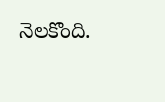నెలకొంది.